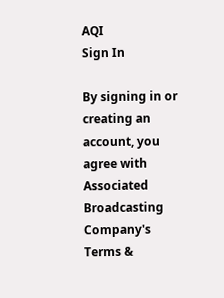AQI
Sign In

By signing in or creating an account, you agree with Associated Broadcasting Company's Terms &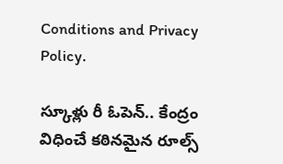Conditions and Privacy Policy.

స్కూళ్లు రీ ఓపెన్.. కేంద్రం విధించే కఠినమైన రూల్స్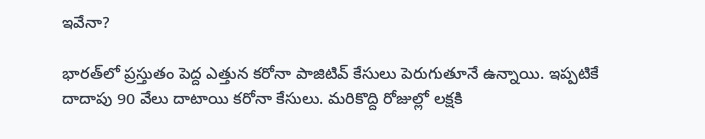ఇవేనా?

భారత్‌లో ప్రస్తుతం పెద్ద ఎత్తున కరోనా పాజిటివ్ కేసులు పెరుగుతూనే ఉన్నాయి. ఇప్పటికే దాదాపు 90 వేలు దాటాయి కరోనా కేసులు. మరికొద్ది రోజుల్లో లక్షకి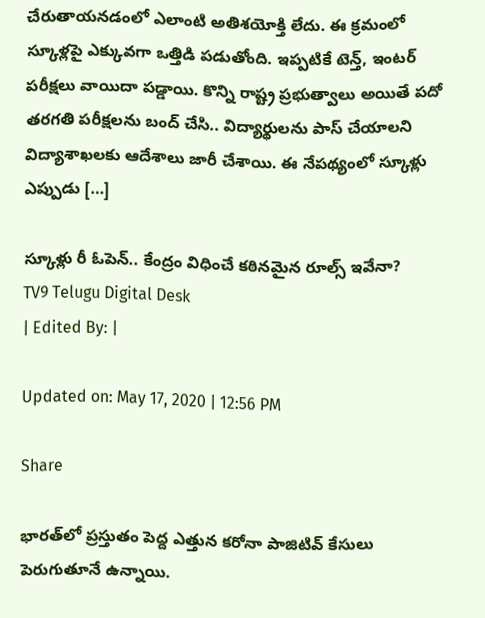చేరుతాయనడంలో ఎలాంటి అతిశయోక్తి లేదు. ఈ క్రమంలో స్కూళ్లపై ఎక్కువగా ఒత్తిడి పడుతోంది. ఇప్పటికే టెన్త్, ఇంటర్ పరీక్షలు వాయిదా పడ్డాయి. కొన్ని రాష్ట్ర ప్రభుత్వాలు అయితే పదో తరగతి పరీక్షలను బంద్ చేసి.. విద్యార్థులను పాస్ చేయాలని విద్యాశాఖలకు ఆదేశాలు జారీ చేశాయి. ఈ నేపథ్యంలో స్కూళ్లు ఎప్పుడు […]

స్కూళ్లు రీ ఓపెన్.. కేంద్రం విధించే కఠినమైన రూల్స్ ఇవేనా?
TV9 Telugu Digital Desk
| Edited By: |

Updated on: May 17, 2020 | 12:56 PM

Share

భారత్‌లో ప్రస్తుతం పెద్ద ఎత్తున కరోనా పాజిటివ్ కేసులు పెరుగుతూనే ఉన్నాయి.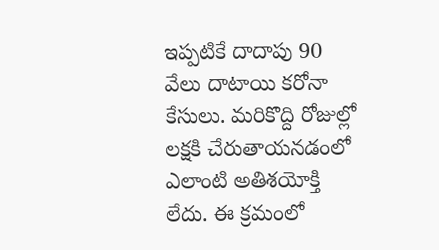ఇప్పటికే దాదాపు 90 వేలు దాటాయి కరోనా కేసులు. మరికొద్ది రోజుల్లో లక్షకి చేరుతాయనడంలో ఎలాంటి అతిశయోక్తి లేదు. ఈ క్రమంలో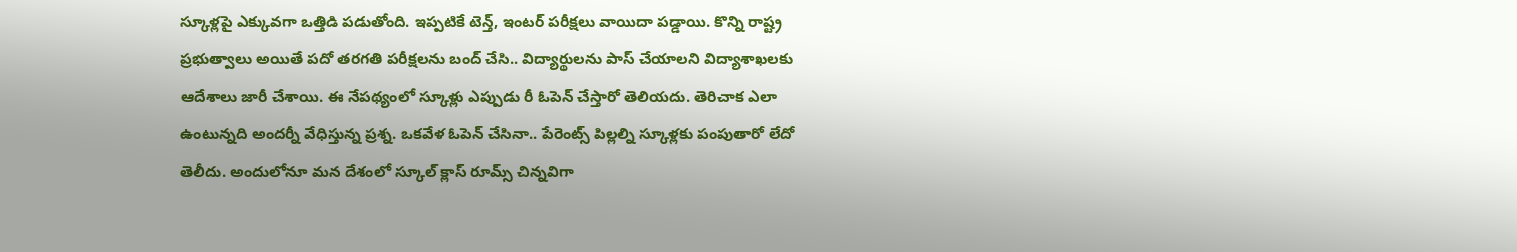స్కూళ్లపై ఎక్కువగా ఒత్తిడి పడుతోంది. ఇప్పటికే టెన్త్, ఇంటర్ పరీక్షలు వాయిదా పడ్డాయి. కొన్ని రాష్ట్ర ప్రభుత్వాలు అయితే పదో తరగతి పరీక్షలను బంద్ చేసి.. విద్యార్థులను పాస్ చేయాలని విద్యాశాఖలకు ఆదేశాలు జారీ చేశాయి. ఈ నేపథ్యంలో స్కూళ్లు ఎప్పుడు రీ ఓపెన్ చేస్తారో తెలియదు. తెరిచాక ఎలా ఉంటున్నది అందర్నీ వేధిస్తున్న ప్రశ్న. ఒకవేళ ఓపెన్ చేసినా.. పేరెంట్స్ పిల్లల్ని స్కూళ్లకు పంపుతారో లేదో తెలీదు. అందులోనూ మన దేశంలో స్కూల్ క్లాస్ రూమ్స్ చిన్నవిగా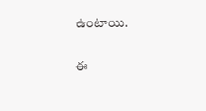ఉంటాయి.

ఈ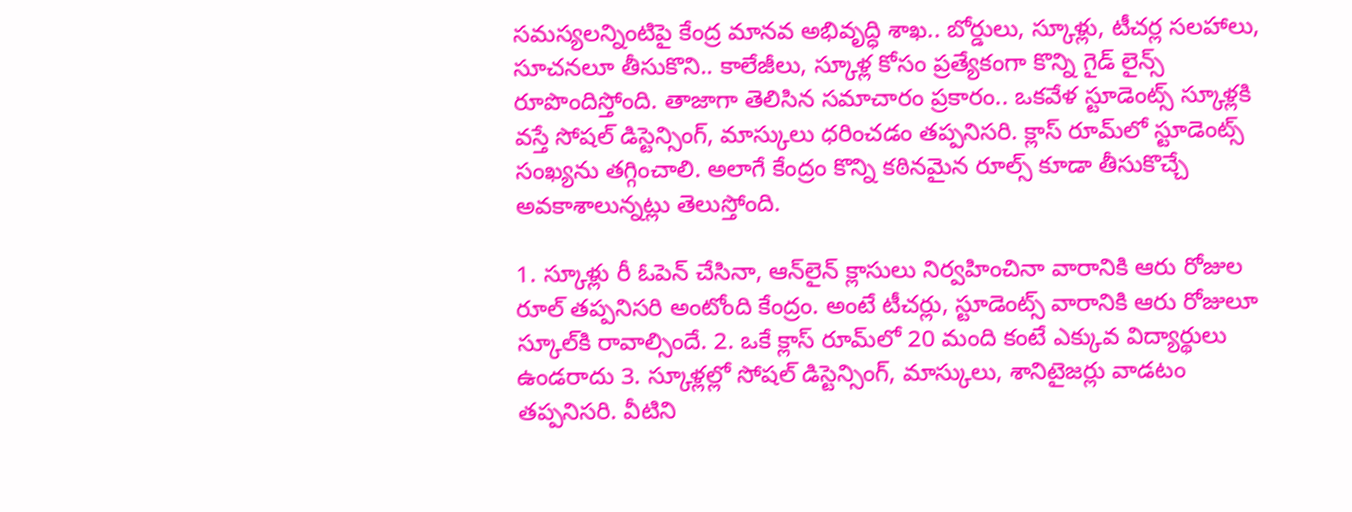సమస్యలన్నింటిపై కేంద్ర మానవ అభివృద్ధి శాఖ.. బోర్డులు, స్కూళ్లు, టీచర్ల సలహాలు, సూచనలూ తీసుకొని.. కాలేజీలు, స్కూళ్ల కోసం ప్రత్యేకంగా కొన్ని గైడ్ లైన్స్ రూపొందిస్తోంది. తాజాగా తెలిసిన సమాచారం ప్రకారం.. ఒకవేళ స్టూడెంట్స్ స్కూళ్లకి వస్తే సోషల్ డిస్టెన్సింగ్, మాస్కులు ధరించడం తప్పనిసరి. క్లాస్ రూమ్‌లో స్టూడెంట్స్ సంఖ్యను తగ్గించాలి. అలాగే కేంద్రం కొన్ని కఠినమైన రూల్స్ కూడా తీసుకొచ్చే అవకాశాలున్నట్లు తెలుస్తోంది.

1. స్కూళ్లు రీ ఓపెన్ చేసినా, ఆన్‌లైన్ క్లాసులు నిర్వహించినా వారానికి ఆరు రోజుల రూల్ తప్పనిసరి అంటోంది కేంద్రం. అంటే టీచర్లు, స్టూడెంట్స్ వారానికి ఆరు రోజులూ స్కూల్‌కి రావాల్సిందే. 2. ఒకే క్లాస్‌ రూమ్‌లో 20 మంది కంటే ఎక్కువ విద్యార్థులు ఉండరాదు 3. స్కూళ్లల్లో సోషల్ డిస్టెన్సింగ్, మాస్కులు, శానిటైజర్లు వాడటం తప్పనిసరి. వీటిని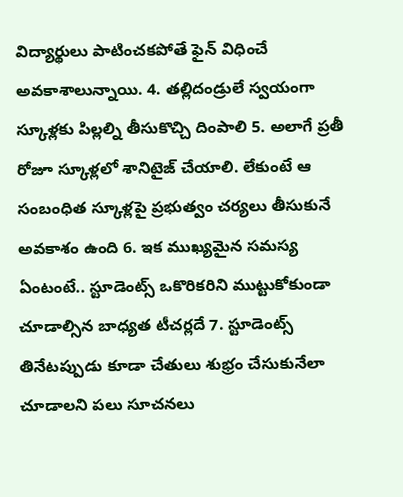విద్యార్థులు పాటించకపోతే ఫైన్ విధించే అవకాశాలున్నాయి. 4. తల్లిదండ్రులే స్వయంగా స్కూళ్లకు పిల్లల్ని తీసుకొచ్చి దింపాలి 5. అలాగే ప్రతీ రోజూ స్కూళ్లలో శానిటైజ్ చేయాలి. లేకుంటే ఆ సంబంధిత స్కూళ్లపై ప్రభుత్వం చర్యలు తీసుకునే అవకాశం ఉంది 6. ఇక ముఖ్యమైన సమస్య ఏంటంటే.. స్టూడెంట్స్‌ ఒకొరికరిని ముట్టుకోకుండా చూడాల్సిన బాధ్యత టీచర్లదే 7. స్టూడెంట్స్ తినేటప్పుడు కూడా చేతులు శుభ్రం చేసుకునేలా చూడాలని పలు సూచనలు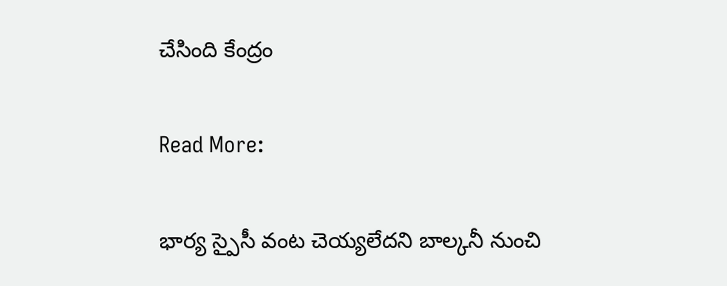చేసింది కేంద్రం

Read More:

భార్య స్పైసీ వంట చెయ్యలేదని బాల్కనీ నుంచి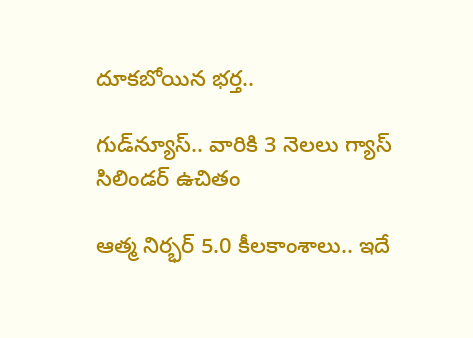దూకబోయిన భర్త..

గుడ్‌న్యూస్.. వారికి 3 నెలలు గ్యాస్ సిలిండర్ ఉచితం

ఆత్మ నిర్భర్ 5.0 కీలకాంశాలు.. ఇదే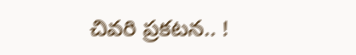చివరి ప్రకటన.. !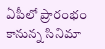ఏపీలో ప్రారంభం కానున్న సినిమా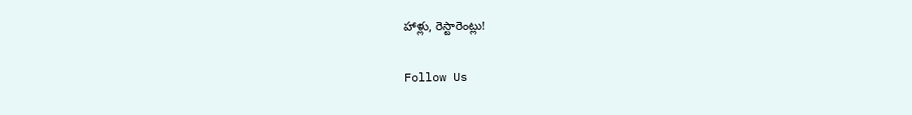హాళ్లు, రెస్టారెంట్లు!

Follow Us